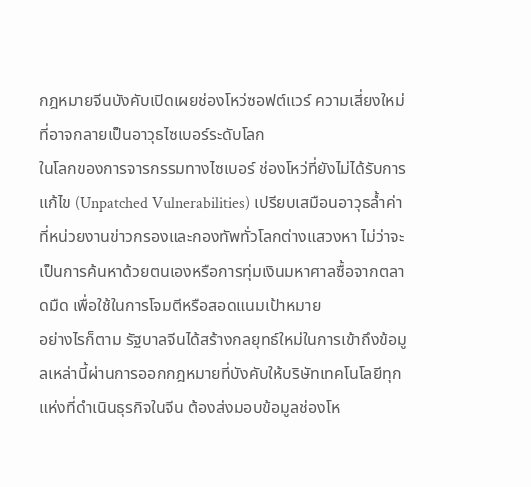กฎหมายจีนบังคับเปิดเผยช่องโหว่ซอฟต์แวร์ ความเสี่ยงใหม่ที่อาจกลายเป็นอาวุธไซเบอร์ระดับโลก
ในโลกของการจารกรรมทางไซเบอร์ ช่องโหว่ที่ยังไม่ได้รับการแก้ไข (Unpatched Vulnerabilities) เปรียบเสมือนอาวุธล้ำค่าที่หน่วยงานข่าวกรองและกองทัพทั่วโลกต่างแสวงหา ไม่ว่าจะเป็นการค้นหาด้วยตนเองหรือการทุ่มเงินมหาศาลซื้อจากตลาดมืด เพื่อใช้ในการโจมตีหรือสอดแนมเป้าหมาย
อย่างไรก็ตาม รัฐบาลจีนได้สร้างกลยุทธ์ใหม่ในการเข้าถึงข้อมูลเหล่านี้ผ่านการออกกฎหมายที่บังคับให้บริษัทเทคโนโลยีทุกแห่งที่ดำเนินธุรกิจในจีน ต้องส่งมอบข้อมูลช่องโห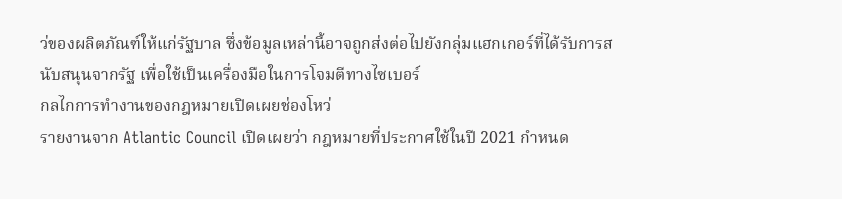ว่ของผลิตภัณฑ์ให้แก่รัฐบาล ซึ่งข้อมูลเหล่านี้อาจถูกส่งต่อไปยังกลุ่มแฮกเกอร์ที่ได้รับการสนับสนุนจากรัฐ เพื่อใช้เป็นเครื่องมือในการโจมตีทางไซเบอร์
กลไกการทำงานของกฎหมายเปิดเผยช่องโหว่
รายงานจาก Atlantic Council เปิดเผยว่า กฎหมายที่ประกาศใช้ในปี 2021 กำหนด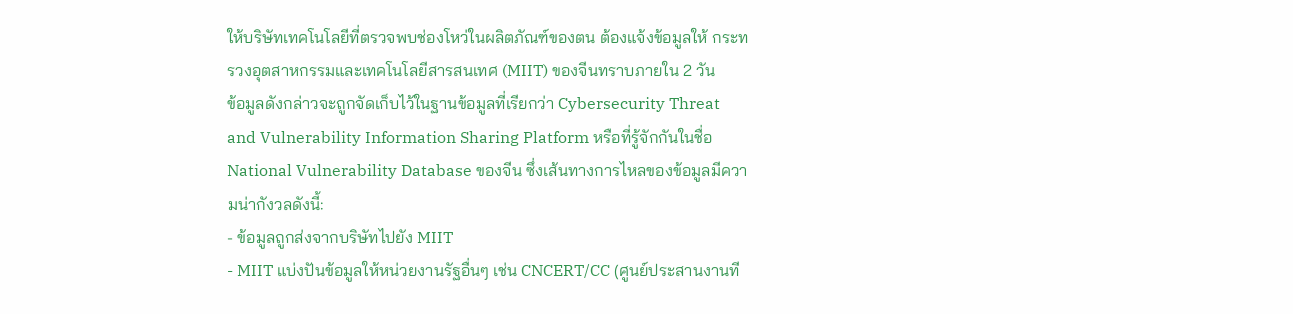ให้บริษัทเทคโนโลยีที่ตรวจพบช่องโหว่ในผลิตภัณฑ์ของตน ต้องแจ้งข้อมูลให้ กระทรวงอุตสาหกรรมและเทคโนโลยีสารสนเทศ (MIIT) ของจีนทราบภายใน 2 วัน
ข้อมูลดังกล่าวจะถูกจัดเก็บไว้ในฐานข้อมูลที่เรียกว่า Cybersecurity Threat and Vulnerability Information Sharing Platform หรือที่รู้จักกันในชื่อ National Vulnerability Database ของจีน ซึ่งเส้นทางการไหลของข้อมูลมีความน่ากังวลดังนี้:
- ข้อมูลถูกส่งจากบริษัทไปยัง MIIT
- MIIT แบ่งปันข้อมูลให้หน่วยงานรัฐอื่นๆ เช่น CNCERT/CC (ศูนย์ประสานงานที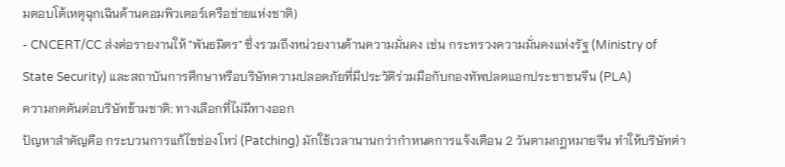มตอบโต้เหตุฉุกเฉินด้านคอมพิวเตอร์เครือข่ายแห่งชาติ)
- CNCERT/CC ส่งต่อรายงานให้ "พันธมิตร" ซึ่งรวมถึงหน่วยงานด้านความมั่นคง เช่น กระทรวงความมั่นคงแห่งรัฐ (Ministry of State Security) และสถาบันการศึกษาหรือบริษัทความปลอดภัยที่มีประวัติร่วมมือกับกองทัพปลดแอกประชาชนจีน (PLA)
ความกดดันต่อบริษัทข้ามชาติ: ทางเลือกที่ไม่มีทางออก
ปัญหาสำคัญคือ กระบวนการแก้ไขช่องโหว่ (Patching) มักใช้เวลานานกว่ากำหนดการแจ้งเตือน 2 วันตามกฎหมายจีน ทำให้บริษัทต่า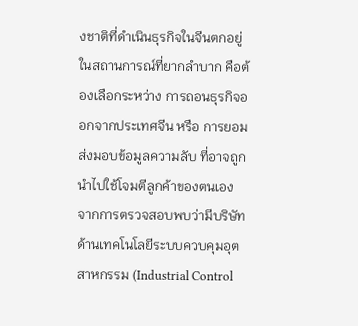งชาติที่ดำเนินธุรกิจในจีนตกอยู่ในสถานการณ์ที่ยากลำบาก คือต้องเลือกระหว่าง การถอนธุรกิจออกจากประเทศจีน หรือ การยอมส่งมอบข้อมูลความลับ ที่อาจถูกนำไปใช้โจมตีลูกค้าของตนเอง
จากการตรวจสอบพบว่ามีบริษัทด้านเทคโนโลยีระบบควบคุมอุตสาหกรรม (Industrial Control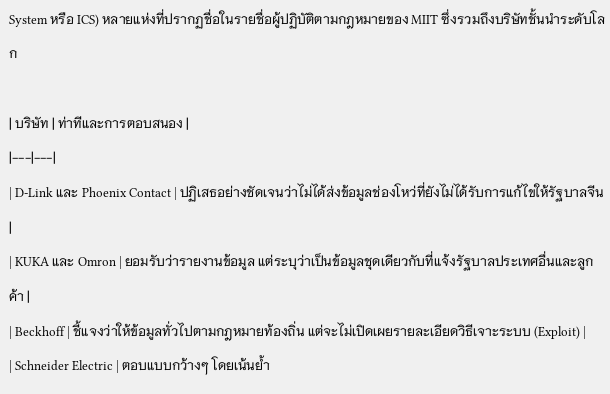System หรือ ICS) หลายแห่งที่ปรากฏชื่อในรายชื่อผู้ปฏิบัติตามกฎหมายของ MIIT ซึ่งรวมถึงบริษัทชั้นนำระดับโลก

| บริษัท | ท่าทีและการตอบสนอง |
|---|---|
| D-Link และ Phoenix Contact | ปฏิเสธอย่างชัดเจนว่าไม่ได้ส่งข้อมูลช่องโหว่ที่ยังไม่ได้รับการแก้ไขให้รัฐบาลจีน |
| KUKA และ Omron | ยอมรับว่ารายงานข้อมูล แต่ระบุว่าเป็นข้อมูลชุดเดียวกับที่แจ้งรัฐบาลประเทศอื่นและลูกค้า |
| Beckhoff | ชี้แจงว่าให้ข้อมูลทั่วไปตามกฎหมายท้องถิ่น แต่จะไม่เปิดเผยรายละเอียดวิธีเจาะระบบ (Exploit) |
| Schneider Electric | ตอบแบบกว้างๆ โดยเน้นย้ำ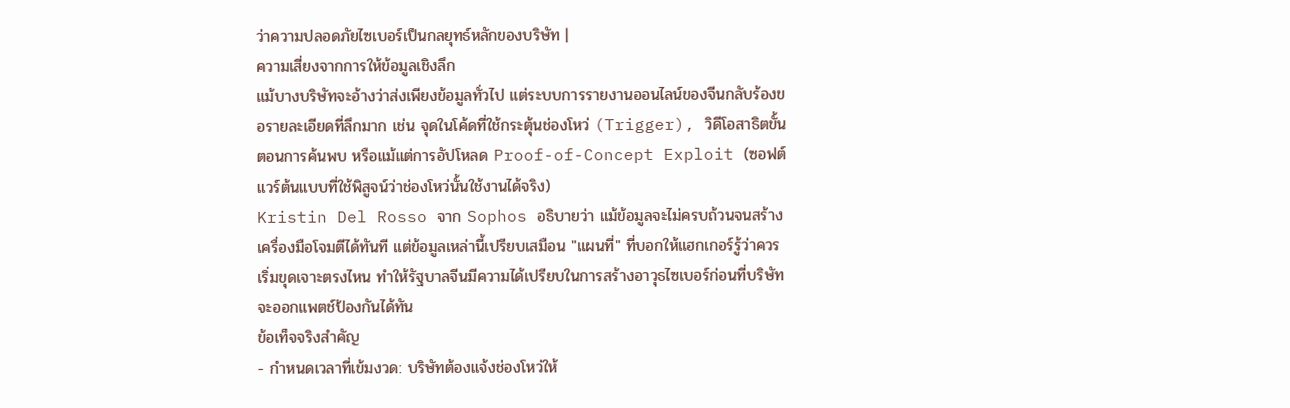ว่าความปลอดภัยไซเบอร์เป็นกลยุทธ์หลักของบริษัท |
ความเสี่ยงจากการให้ข้อมูลเชิงลึก
แม้บางบริษัทจะอ้างว่าส่งเพียงข้อมูลทั่วไป แต่ระบบการรายงานออนไลน์ของจีนกลับร้องขอรายละเอียดที่ลึกมาก เช่น จุดในโค้ดที่ใช้กระตุ้นช่องโหว่ (Trigger), วิดีโอสาธิตขั้นตอนการค้นพบ หรือแม้แต่การอัปโหลด Proof-of-Concept Exploit (ซอฟต์แวร์ต้นแบบที่ใช้พิสูจน์ว่าช่องโหว่นั้นใช้งานได้จริง)
Kristin Del Rosso จาก Sophos อธิบายว่า แม้ข้อมูลจะไม่ครบถ้วนจนสร้างเครื่องมือโจมตีได้ทันที แต่ข้อมูลเหล่านี้เปรียบเสมือน "แผนที่" ที่บอกให้แฮกเกอร์รู้ว่าควรเริ่มขุดเจาะตรงไหน ทำให้รัฐบาลจีนมีความได้เปรียบในการสร้างอาวุธไซเบอร์ก่อนที่บริษัทจะออกแพตช์ป้องกันได้ทัน
ข้อเท็จจริงสำคัญ
- กำหนดเวลาที่เข้มงวด: บริษัทต้องแจ้งช่องโหว่ให้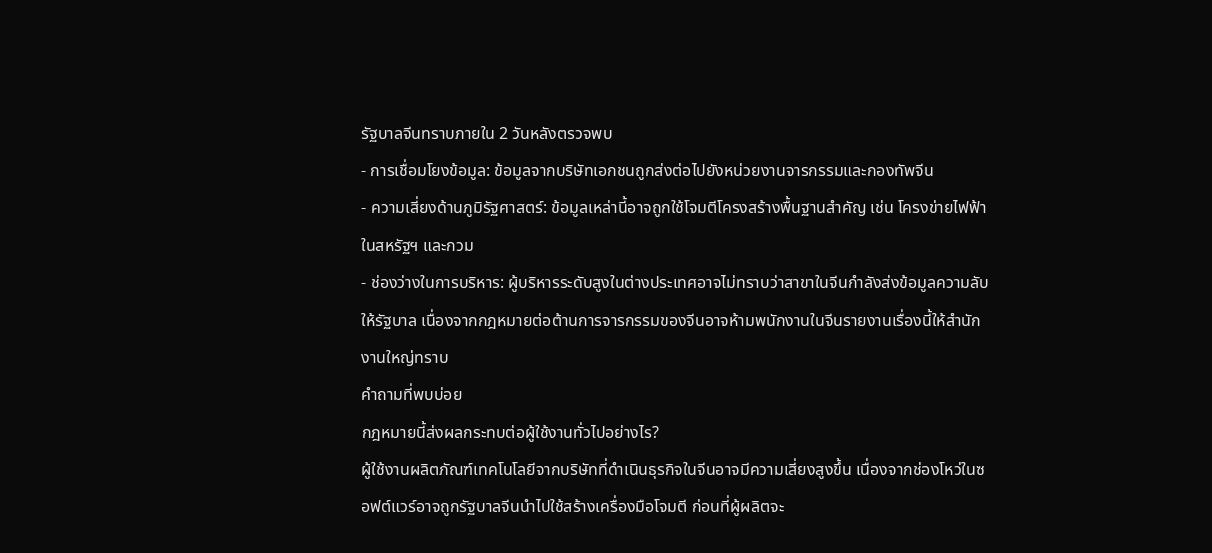รัฐบาลจีนทราบภายใน 2 วันหลังตรวจพบ
- การเชื่อมโยงข้อมูล: ข้อมูลจากบริษัทเอกชนถูกส่งต่อไปยังหน่วยงานจารกรรมและกองทัพจีน
- ความเสี่ยงด้านภูมิรัฐศาสตร์: ข้อมูลเหล่านี้อาจถูกใช้โจมตีโครงสร้างพื้นฐานสำคัญ เช่น โครงข่ายไฟฟ้าในสหรัฐฯ และกวม
- ช่องว่างในการบริหาร: ผู้บริหารระดับสูงในต่างประเทศอาจไม่ทราบว่าสาขาในจีนกำลังส่งข้อมูลความลับให้รัฐบาล เนื่องจากกฎหมายต่อต้านการจารกรรมของจีนอาจห้ามพนักงานในจีนรายงานเรื่องนี้ให้สำนักงานใหญ่ทราบ
คำถามที่พบบ่อย
กฎหมายนี้ส่งผลกระทบต่อผู้ใช้งานทั่วไปอย่างไร?
ผู้ใช้งานผลิตภัณฑ์เทคโนโลยีจากบริษัทที่ดำเนินธุรกิจในจีนอาจมีความเสี่ยงสูงขึ้น เนื่องจากช่องโหว่ในซอฟต์แวร์อาจถูกรัฐบาลจีนนำไปใช้สร้างเครื่องมือโจมตี ก่อนที่ผู้ผลิตจะ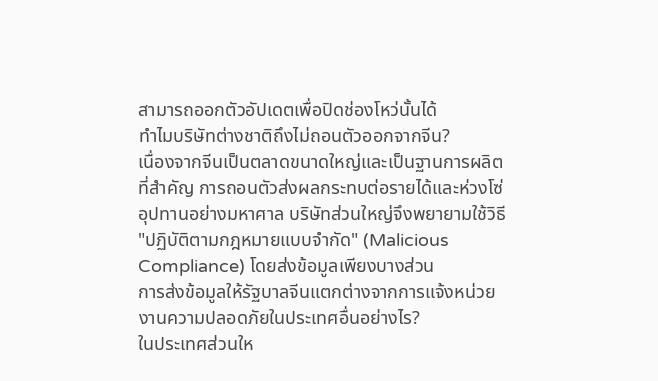สามารถออกตัวอัปเดตเพื่อปิดช่องโหว่นั้นได้
ทำไมบริษัทต่างชาติถึงไม่ถอนตัวออกจากจีน?
เนื่องจากจีนเป็นตลาดขนาดใหญ่และเป็นฐานการผลิตที่สำคัญ การถอนตัวส่งผลกระทบต่อรายได้และห่วงโซ่อุปทานอย่างมหาศาล บริษัทส่วนใหญ่จึงพยายามใช้วิธี "ปฏิบัติตามกฎหมายแบบจำกัด" (Malicious Compliance) โดยส่งข้อมูลเพียงบางส่วน
การส่งข้อมูลให้รัฐบาลจีนแตกต่างจากการแจ้งหน่วยงานความปลอดภัยในประเทศอื่นอย่างไร?
ในประเทศส่วนให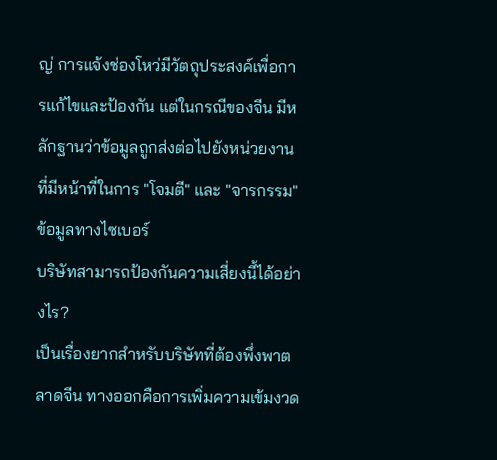ญ่ การแจ้งช่องโหว่มีวัตถุประสงค์เพื่อการแก้ไขและป้องกัน แต่ในกรณีของจีน มีหลักฐานว่าข้อมูลถูกส่งต่อไปยังหน่วยงานที่มีหน้าที่ในการ "โจมตี" และ "จารกรรม" ข้อมูลทางไซเบอร์
บริษัทสามารถป้องกันความเสี่ยงนี้ได้อย่างไร?
เป็นเรื่องยากสำหรับบริษัทที่ต้องพึ่งพาตลาดจีน ทางออกคือการเพิ่มความเข้มงวด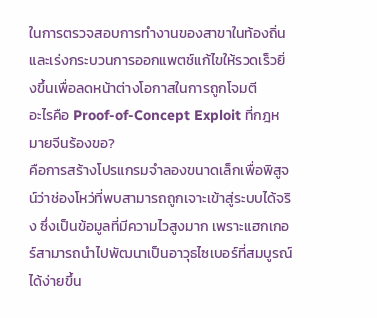ในการตรวจสอบการทำงานของสาขาในท้องถิ่น และเร่งกระบวนการออกแพตช์แก้ไขให้รวดเร็วยิ่งขึ้นเพื่อลดหน้าต่างโอกาสในการถูกโจมตี
อะไรคือ Proof-of-Concept Exploit ที่กฎหมายจีนร้องขอ?
คือการสร้างโปรแกรมจำลองขนาดเล็กเพื่อพิสูจน์ว่าช่องโหว่ที่พบสามารถถูกเจาะเข้าสู่ระบบได้จริง ซึ่งเป็นข้อมูลที่มีความไวสูงมาก เพราะแฮกเกอร์สามารถนำไปพัฒนาเป็นอาวุธไซเบอร์ที่สมบูรณ์ได้ง่ายขึ้น